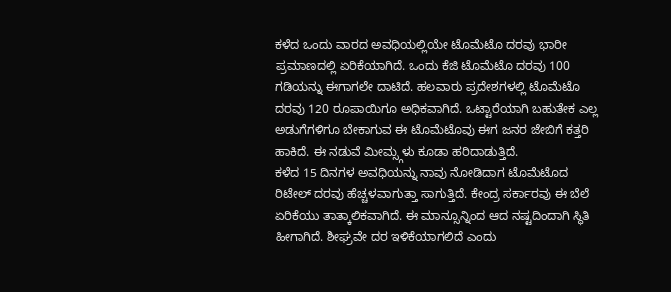ಕಳೆದ ಒಂದು ವಾರದ ಅವಧಿಯಲ್ಲಿಯೇ ಟೊಮೆಟೊ ದರವು ಭಾರೀ ಪ್ರಮಾಣದಲ್ಲಿ ಏರಿಕೆಯಾಗಿದೆ. ಒಂದು ಕೆಜಿ ಟೊಮೆಟೊ ದರವು 100 ಗಡಿಯನ್ನು ಈಗಾಗಲೇ ದಾಟಿದೆ. ಹಲವಾರು ಪ್ರದೇಶಗಳಲ್ಲಿ ಟೊಮೆಟೊ ದರವು 120 ರೂಪಾಯಿಗೂ ಅಧಿಕವಾಗಿದೆ. ಒಟ್ಟಾರೆಯಾಗಿ ಬಹುತೇಕ ಎಲ್ಲ ಅಡುಗೆಗಳಿಗೂ ಬೇಕಾಗುವ ಈ ಟೊಮೆಟೊವು ಈಗ ಜನರ ಜೇಬಿಗೆ ಕತ್ತರಿ ಹಾಕಿದೆ. ಈ ನಡುವೆ ಮೀಮ್ಸ್ಗಳು ಕೂಡಾ ಹರಿದಾಡುತ್ತಿದೆ.
ಕಳೆದ 15 ದಿನಗಳ ಅವಧಿಯನ್ನು ನಾವು ನೋಡಿದಾಗ ಟೊಮೆಟೊದ ರಿಟೇಲ್ ದರವು ಹೆಚ್ಚಳವಾಗುತ್ತಾ ಸಾಗುತ್ತಿದೆ. ಕೇಂದ್ರ ಸರ್ಕಾರವು ಈ ಬೆಲೆ ಏರಿಕೆಯು ತಾತ್ಕಾಲಿಕವಾಗಿದೆ. ಈ ಮಾನ್ಸೂನ್ನಿಂದ ಆದ ನಷ್ಟದಿಂದಾಗಿ ಸ್ಥಿತಿ ಹೀಗಾಗಿದೆ. ಶೀಘ್ರವೇ ದರ ಇಳಿಕೆಯಾಗಲಿದೆ ಎಂದು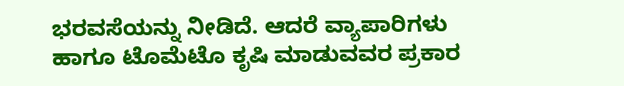ಭರವಸೆಯನ್ನು ನೀಡಿದೆ. ಆದರೆ ವ್ಯಾಪಾರಿಗಳು ಹಾಗೂ ಟೊಮೆಟೊ ಕೃಷಿ ಮಾಡುವವರ ಪ್ರಕಾರ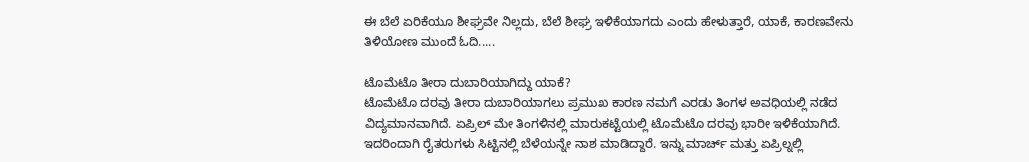ಈ ಬೆಲೆ ಏರಿಕೆಯೂ ಶೀಘ್ರವೇ ನಿಲ್ಲದು, ಬೆಲೆ ಶೀಘ್ರ ಇಳಿಕೆಯಾಗದು ಎಂದು ಹೇಳುತ್ತಾರೆ, ಯಾಕೆ, ಕಾರಣವೇನು ತಿಳಿಯೋಣ ಮುಂದೆ ಓದಿ.....

ಟೊಮೆಟೊ ತೀರಾ ದುಬಾರಿಯಾಗಿದ್ದು ಯಾಕೆ?
ಟೊಮೆಟೊ ದರವು ತೀರಾ ದುಬಾರಿಯಾಗಲು ಪ್ರಮುಖ ಕಾರಣ ನಮಗೆ ಎರಡು ತಿಂಗಳ ಅವಧಿಯಲ್ಲಿ ನಡೆದ ವಿದ್ಯಮಾನವಾಗಿದೆ. ಏಪ್ರಿಲ್ ಮೇ ತಿಂಗಳಿನಲ್ಲಿ ಮಾರುಕಟ್ಟೆಯಲ್ಲಿ ಟೊಮೆಟೊ ದರವು ಭಾರೀ ಇಳಿಕೆಯಾಗಿದೆ. ಇದರಿಂದಾಗಿ ರೈತರುಗಳು ಸಿಟ್ಟಿನಲ್ಲಿ ಬೆಳೆಯನ್ನೇ ನಾಶ ಮಾಡಿದ್ದಾರೆ. ಇನ್ನು ಮಾರ್ಚ್ ಮತ್ತು ಏಪ್ರಿಲ್ನಲ್ಲಿ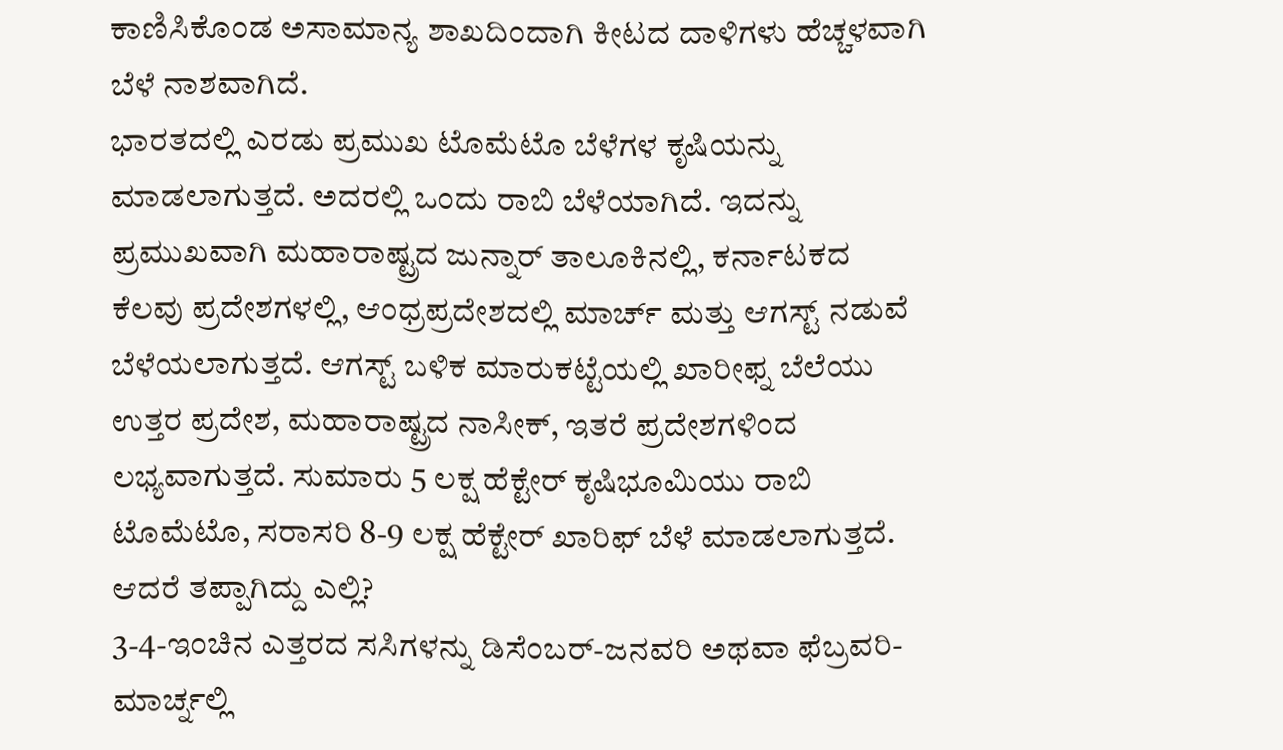ಕಾಣಿಸಿಕೊಂಡ ಅಸಾಮಾನ್ಯ ಶಾಖದಿಂದಾಗಿ ಕೀಟದ ದಾಳಿಗಳು ಹೆಚ್ಚಳವಾಗಿ ಬೆಳೆ ನಾಶವಾಗಿದೆ.
ಭಾರತದಲ್ಲಿ ಎರಡು ಪ್ರಮುಖ ಟೊಮೆಟೊ ಬೆಳೆಗಳ ಕೃಷಿಯನ್ನು ಮಾಡಲಾಗುತ್ತದೆ. ಅದರಲ್ಲಿ ಒಂದು ರಾಬಿ ಬೆಳೆಯಾಗಿದೆ. ಇದನ್ನು ಪ್ರಮುಖವಾಗಿ ಮಹಾರಾಷ್ಟ್ರದ ಜುನ್ನಾರ್ ತಾಲೂಕಿನಲ್ಲಿ, ಕರ್ನಾಟಕದ ಕೆಲವು ಪ್ರದೇಶಗಳಲ್ಲಿ, ಆಂಧ್ರಪ್ರದೇಶದಲ್ಲಿ ಮಾರ್ಚ್ ಮತ್ತು ಆಗಸ್ಟ್ ನಡುವೆ ಬೆಳೆಯಲಾಗುತ್ತದೆ. ಆಗಸ್ಟ್ ಬಳಿಕ ಮಾರುಕಟ್ಟೆಯಲ್ಲಿ ಖಾರೀಫ್ನ ಬೆಲೆಯು ಉತ್ತರ ಪ್ರದೇಶ, ಮಹಾರಾಷ್ಟ್ರದ ನಾಸೀಕ್, ಇತರೆ ಪ್ರದೇಶಗಳಿಂದ ಲಭ್ಯವಾಗುತ್ತದೆ. ಸುಮಾರು 5 ಲಕ್ಷ ಹೆಕ್ಟೇರ್ ಕೃಷಿಭೂಮಿಯು ರಾಬಿ ಟೊಮೆಟೊ, ಸರಾಸರಿ 8-9 ಲಕ್ಷ ಹೆಕ್ಟೇರ್ ಖಾರಿಫ್ ಬೆಳೆ ಮಾಡಲಾಗುತ್ತದೆ.
ಆದರೆ ತಪ್ಪಾಗಿದ್ದು ಎಲ್ಲಿ?
3-4-ಇಂಚಿನ ಎತ್ತರದ ಸಸಿಗಳನ್ನು ಡಿಸೆಂಬರ್-ಜನವರಿ ಅಥವಾ ಫೆಬ್ರವರಿ-ಮಾರ್ಚ್ನಲ್ಲಿ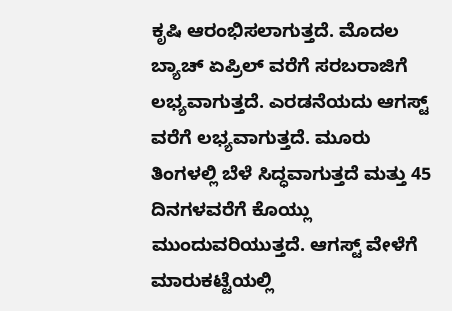ಕೃಷಿ ಆರಂಭಿಸಲಾಗುತ್ತದೆ. ಮೊದಲ ಬ್ಯಾಚ್ ಏಪ್ರಿಲ್ ವರೆಗೆ ಸರಬರಾಜಿಗೆ ಲಭ್ಯವಾಗುತ್ತದೆ. ಎರಡನೆಯದು ಆಗಸ್ಟ್ ವರೆಗೆ ಲಭ್ಯವಾಗುತ್ತದೆ. ಮೂರು ತಿಂಗಳಲ್ಲಿ ಬೆಳೆ ಸಿದ್ಧವಾಗುತ್ತದೆ ಮತ್ತು 45 ದಿನಗಳವರೆಗೆ ಕೊಯ್ಲು ಮುಂದುವರಿಯುತ್ತದೆ. ಆಗಸ್ಟ್ ವೇಳೆಗೆ ಮಾರುಕಟ್ಟೆಯಲ್ಲಿ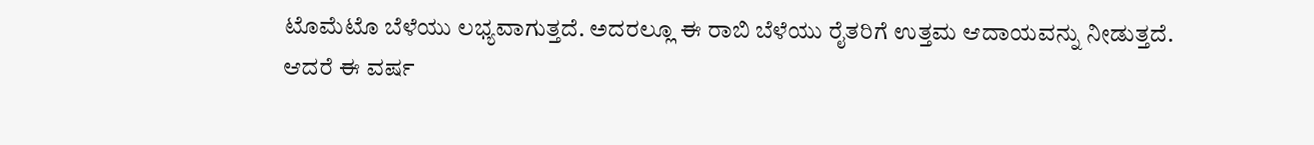ಟೊಮೆಟೊ ಬೆಳೆಯು ಲಭ್ಯವಾಗುತ್ತದೆ. ಅದರಲ್ಲೂ ಈ ರಾಬಿ ಬೆಳೆಯು ರೈತರಿಗೆ ಉತ್ತಮ ಆದಾಯವನ್ನು ನೀಡುತ್ತದೆ.
ಆದರೆ ಈ ವರ್ಷ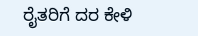ರೈತರಿಗೆ ದರ ಕೇಳಿ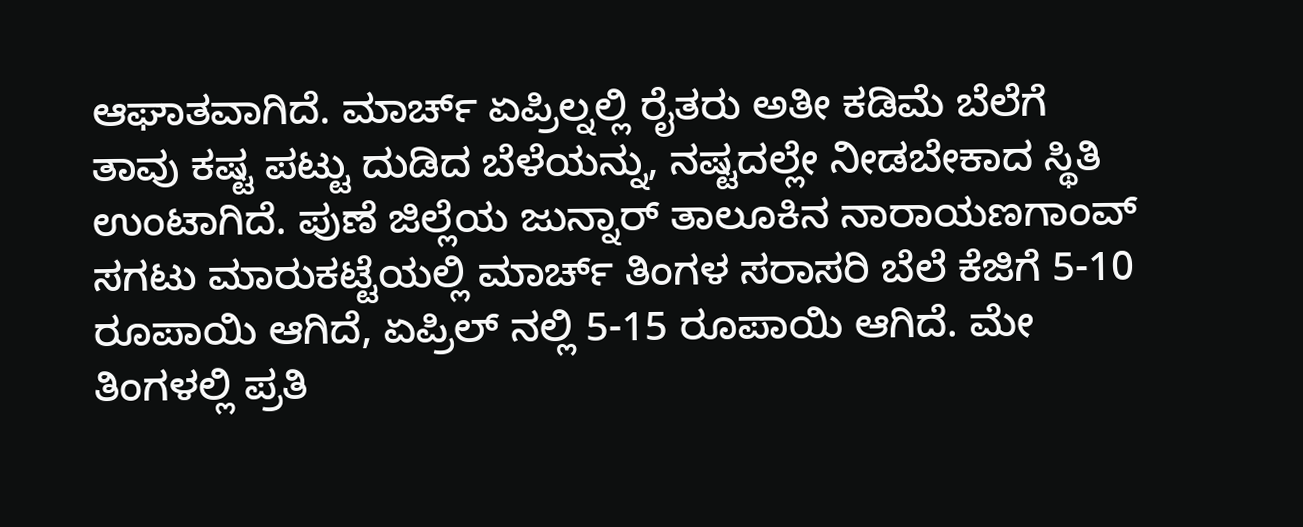ಆಘಾತವಾಗಿದೆ. ಮಾರ್ಚ್ ಏಪ್ರಿಲ್ನಲ್ಲಿ ರೈತರು ಅತೀ ಕಡಿಮೆ ಬೆಲೆಗೆ ತಾವು ಕಷ್ಟ ಪಟ್ಟು ದುಡಿದ ಬೆಳೆಯನ್ನು, ನಷ್ಟದಲ್ಲೇ ನೀಡಬೇಕಾದ ಸ್ಥಿತಿ ಉಂಟಾಗಿದೆ. ಪುಣೆ ಜಿಲ್ಲೆಯ ಜುನ್ನಾರ್ ತಾಲೂಕಿನ ನಾರಾಯಣಗಾಂವ್ ಸಗಟು ಮಾರುಕಟ್ಟೆಯಲ್ಲಿ ಮಾರ್ಚ್ ತಿಂಗಳ ಸರಾಸರಿ ಬೆಲೆ ಕೆಜಿಗೆ 5-10 ರೂಪಾಯಿ ಆಗಿದೆ, ಏಪ್ರಿಲ್ ನಲ್ಲಿ 5-15 ರೂಪಾಯಿ ಆಗಿದೆ. ಮೇ ತಿಂಗಳಲ್ಲಿ ಪ್ರತಿ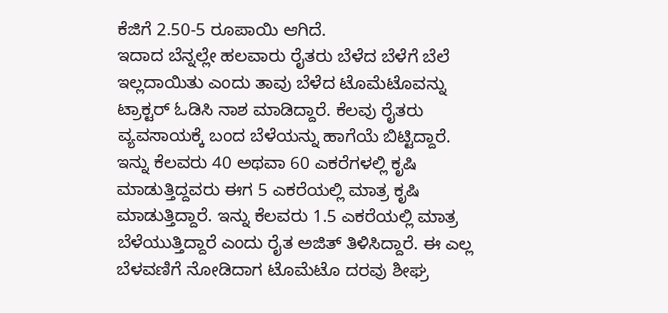ಕೆಜಿಗೆ 2.50-5 ರೂಪಾಯಿ ಆಗಿದೆ.
ಇದಾದ ಬೆನ್ನಲ್ಲೇ ಹಲವಾರು ರೈತರು ಬೆಳೆದ ಬೆಳೆಗೆ ಬೆಲೆ ಇಲ್ಲದಾಯಿತು ಎಂದು ತಾವು ಬೆಳೆದ ಟೊಮೆಟೊವನ್ನು ಟ್ರಾಕ್ಟರ್ ಓಡಿಸಿ ನಾಶ ಮಾಡಿದ್ದಾರೆ. ಕೆಲವು ರೈತರು ವ್ಯವಸಾಯಕ್ಕೆ ಬಂದ ಬೆಳೆಯನ್ನು ಹಾಗೆಯೆ ಬಿಟ್ಟಿದ್ದಾರೆ. ಇನ್ನು ಕೆಲವರು 40 ಅಥವಾ 60 ಎಕರೆಗಳಲ್ಲಿ ಕೃಷಿ ಮಾಡುತ್ತಿದ್ದವರು ಈಗ 5 ಎಕರೆಯಲ್ಲಿ ಮಾತ್ರ ಕೃಷಿ ಮಾಡುತ್ತಿದ್ದಾರೆ. ಇನ್ನು ಕೆಲವರು 1.5 ಎಕರೆಯಲ್ಲಿ ಮಾತ್ರ ಬೆಳೆಯುತ್ತಿದ್ದಾರೆ ಎಂದು ರೈತ ಅಜಿತ್ ತಿಳಿಸಿದ್ದಾರೆ. ಈ ಎಲ್ಲ ಬೆಳವಣಿಗೆ ನೋಡಿದಾಗ ಟೊಮೆಟೊ ದರವು ಶೀಘ್ರ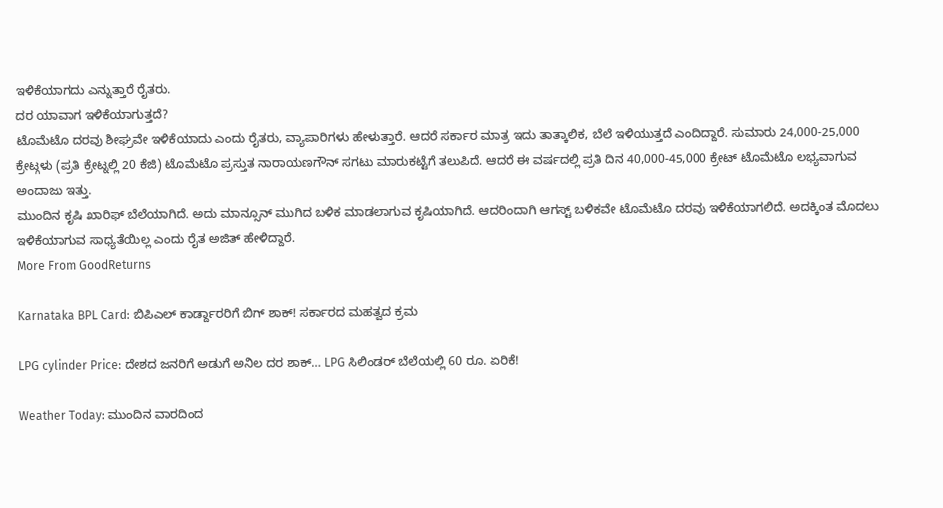ಇಳಿಕೆಯಾಗದು ಎನ್ನುತ್ತಾರೆ ರೈತರು.
ದರ ಯಾವಾಗ ಇಳಿಕೆಯಾಗುತ್ತದೆ?
ಟೊಮೆಟೊ ದರವು ಶೀಘ್ರವೇ ಇಳಿಕೆಯಾದು ಎಂದು ರೈತರು, ವ್ಯಾಪಾರಿಗಳು ಹೇಳುತ್ತಾರೆ. ಆದರೆ ಸರ್ಕಾರ ಮಾತ್ರ ಇದು ತಾತ್ಕಾಲಿಕ, ಬೆಲೆ ಇಳಿಯುತ್ತದೆ ಎಂದಿದ್ದಾರೆ. ಸುಮಾರು 24,000-25,000 ಕ್ರೇಟ್ಗಳು (ಪ್ರತಿ ಕ್ರೇಟ್ನಲ್ಲಿ 20 ಕೆಜಿ) ಟೊಮೆಟೊ ಪ್ರಸ್ತುತ ನಾರಾಯಣಗೌನ್ ಸಗಟು ಮಾರುಕಟ್ಟೆಗೆ ತಲುಪಿದೆ. ಆದರೆ ಈ ವರ್ಷದಲ್ಲಿ ಪ್ರತಿ ದಿನ 40,000-45,000 ಕ್ರೇಟ್ ಟೊಮೆಟೊ ಲಭ್ಯವಾಗುವ ಅಂದಾಜು ಇತ್ತು.
ಮುಂದಿನ ಕೃಷಿ ಖಾರಿಫ್ ಬೆಲೆಯಾಗಿದೆ. ಅದು ಮಾನ್ಸೂನ್ ಮುಗಿದ ಬಳಿಕ ಮಾಡಲಾಗುವ ಕೃಷಿಯಾಗಿದೆ. ಆದರಿಂದಾಗಿ ಆಗಸ್ಟ್ ಬಳಿಕವೇ ಟೊಮೆಟೊ ದರವು ಇಳಿಕೆಯಾಗಲಿದೆ. ಅದಕ್ಕಿಂತ ಮೊದಲು ಇಳಿಕೆಯಾಗುವ ಸಾಧ್ಯತೆಯಿಲ್ಲ ಎಂದು ರೈತ ಅಜಿತ್ ಹೇಳಿದ್ದಾರೆ.
More From GoodReturns

Karnataka BPL Card: ಬಿಪಿಎಲ್ ಕಾರ್ಡ್ದಾರರಿಗೆ ಬಿಗ್ ಶಾಕ್! ಸರ್ಕಾರದ ಮಹತ್ವದ ಕ್ರಮ

LPG cylinder Price: ದೇಶದ ಜನರಿಗೆ ಅಡುಗೆ ಅನಿಲ ದರ ಶಾಕ್… LPG ಸಿಲಿಂಡರ್ ಬೆಲೆಯಲ್ಲಿ 60 ರೂ. ಏರಿಕೆ!

Weather Today: ಮುಂದಿನ ವಾರದಿಂದ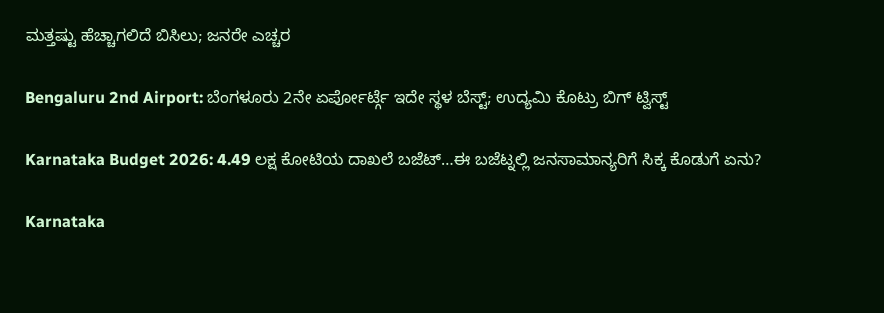ಮತ್ತಷ್ಟು ಹೆಚ್ಚಾಗಲಿದೆ ಬಿಸಿಲು; ಜನರೇ ಎಚ್ಚರ

Bengaluru 2nd Airport: ಬೆಂಗಳೂರು 2ನೇ ಏರ್ಪೋರ್ಟ್ಗೆ ಇದೇ ಸ್ಥಳ ಬೆಸ್ಟ್; ಉದ್ಯಮಿ ಕೊಟ್ರು ಬಿಗ್ ಟ್ವಿಸ್ಟ್

Karnataka Budget 2026: 4.49 ಲಕ್ಷ ಕೋಟಿಯ ದಾಖಲೆ ಬಜೆಟ್…ಈ ಬಜೆಟ್ನಲ್ಲಿ ಜನಸಾಮಾನ್ಯರಿಗೆ ಸಿಕ್ಕ ಕೊಡುಗೆ ಏನು?

Karnataka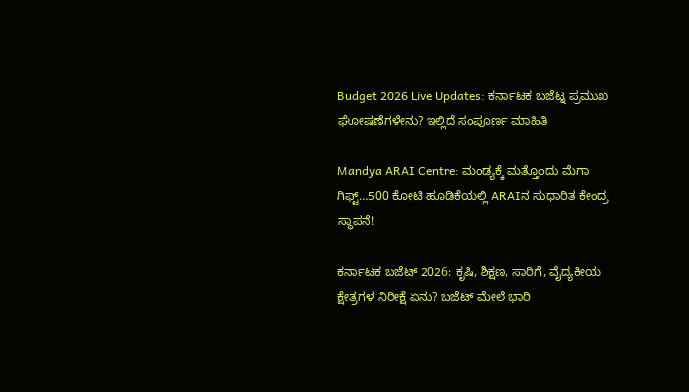Budget 2026 Live Updates: ಕರ್ನಾಟಕ ಬಜೆಟ್ನ ಪ್ರಮುಖ ಘೋಷಣೆಗಳೇನು? ಇಲ್ಲಿದೆ ಸಂಪೂರ್ಣ ಮಾಹಿತಿ

Mandya ARAI Centre: ಮಂಡ್ಯಕ್ಕೆ ಮತ್ತೊಂದು ಮೆಗಾ ಗಿಫ್ಟ್…500 ಕೋಟಿ ಹೂಡಿಕೆಯಲ್ಲಿ ARAIನ ಸುಧಾರಿತ ಕೇಂದ್ರ ಸ್ಥಾಪನೆ!

ಕರ್ನಾಟಕ ಬಜೆಟ್ 2026: ಕೃಷಿ, ಶಿಕ್ಷಣ, ಸಾರಿಗೆ, ವೈದ್ಯಕೀಯ ಕ್ಷೇತ್ರಗಳ ನಿರೀಕ್ಷೆ ಏನು? ಬಜೆಟ್ ಮೇಲೆ ಭಾರಿ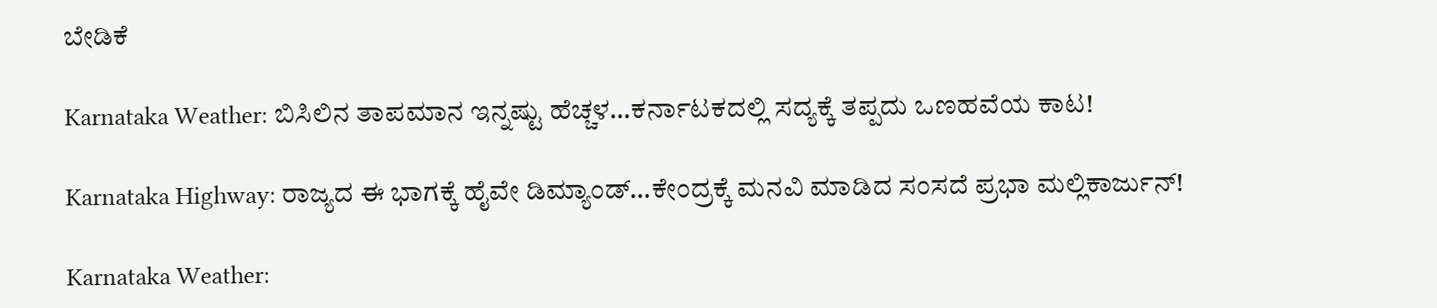ಬೇಡಿಕೆ

Karnataka Weather: ಬಿಸಿಲಿನ ತಾಪಮಾನ ಇನ್ನಷ್ಟು ಹೆಚ್ಚಳ…ಕರ್ನಾಟಕದಲ್ಲಿ ಸದ್ಯಕ್ಕೆ ತಪ್ಪದು ಒಣಹವೆಯ ಕಾಟ!

Karnataka Highway: ರಾಜ್ಯದ ಈ ಭಾಗಕ್ಕೆ ಹೈವೇ ಡಿಮ್ಯಾಂಡ್…ಕೇಂದ್ರಕ್ಕೆ ಮನವಿ ಮಾಡಿದ ಸಂಸದೆ ಪ್ರಭಾ ಮಲ್ಲಿಕಾರ್ಜುನ್!

Karnataka Weather: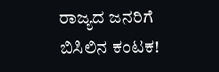ರಾಜ್ಯದ ಜನರಿಗೆ ಬಿಸಿಲಿನ ಕಂಟಕ!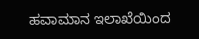ಹವಾಮಾನ ಇಲಾಖೆಯಿಂದ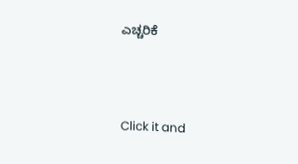ಎಚ್ಚರಿಕೆ



Click it and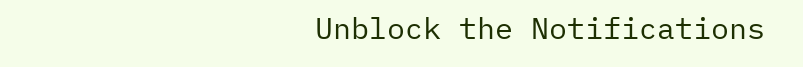Unblock the Notifications